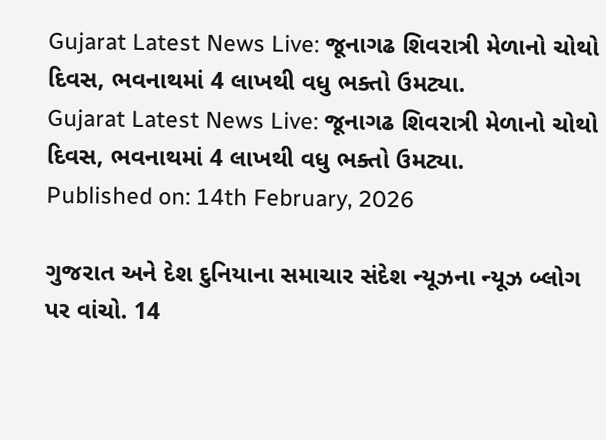Gujarat Latest News Live: જૂનાગઢ શિવરાત્રી મેળાનો ચોથો દિવસ, ભવનાથમાં 4 લાખથી વધુ ભક્તો ઉમટ્યા.
Gujarat Latest News Live: જૂનાગઢ શિવરાત્રી મેળાનો ચોથો દિવસ, ભવનાથમાં 4 લાખથી વધુ ભક્તો ઉમટ્યા.
Published on: 14th February, 2026

ગુજરાત અને દેશ દુનિયાના સમાચાર સંદેશ ન્યૂઝના ન્યૂઝ બ્લોગ પર વાંચો. 14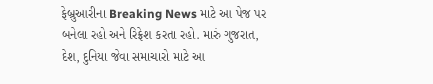ફેબ્રુઆરીના Breaking News માટે આ પેજ પર બનેલા રહો અને રિફ્રેશ કરતા રહો. મારું ગુજરાત, દેશ, દુનિયા જેવા સમાચારો માટે આ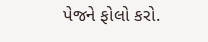પેજને ફોલો કરો.